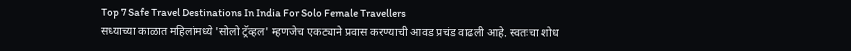Top 7 Safe Travel Destinations In India For Solo Female Travellers
सध्याच्या काळात महिलांमध्ये 'सोलो ट्रॅव्हल' म्हणजेच एकट्याने प्रवास करण्याची आवड प्रचंड वाढली आहे. स्वतःचा शोध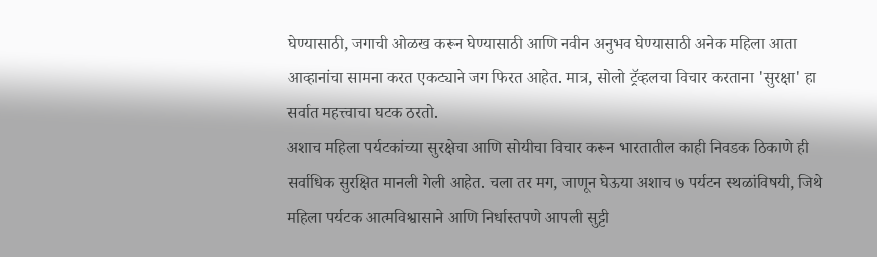घेण्यासाठी, जगाची ओळख करून घेण्यासाठी आणि नवीन अनुभव घेण्यासाठी अनेक महिला आता आव्हानांचा सामना करत एकट्याने जग फिरत आहेत. मात्र, सोलो ट्रॅव्हलचा विचार करताना 'सुरक्षा' हा सर्वात महत्त्वाचा घटक ठरतो.
अशाच महिला पर्यटकांच्या सुरक्षेचा आणि सोयीचा विचार करून भारतातील काही निवडक ठिकाणे ही सर्वाधिक सुरक्षित मानली गेली आहेत. चला तर मग, जाणून घेऊया अशाच ७ पर्यटन स्थळांविषयी, जिथे महिला पर्यटक आत्मविश्वासाने आणि निर्धास्तपणे आपली सुट्टी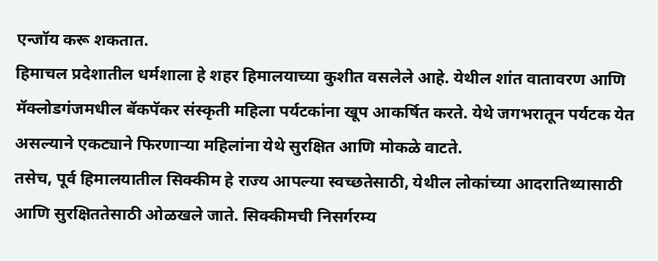एन्जॉय करू शकतात.
हिमाचल प्रदेशातील धर्मशाला हे शहर हिमालयाच्या कुशीत वसलेले आहे. येथील शांत वातावरण आणि मॅक्लोडगंजमधील बॅकपॅकर संस्कृती महिला पर्यटकांना खूप आकर्षित करते. येथे जगभरातून पर्यटक येत असल्याने एकट्याने फिरणाऱ्या महिलांना येथे सुरक्षित आणि मोकळे वाटते.
तसेच, पूर्व हिमालयातील सिक्कीम हे राज्य आपल्या स्वच्छतेसाठी, येथील लोकांच्या आदरातिथ्यासाठी आणि सुरक्षिततेसाठी ओळखले जाते. सिक्कीमची निसर्गरम्य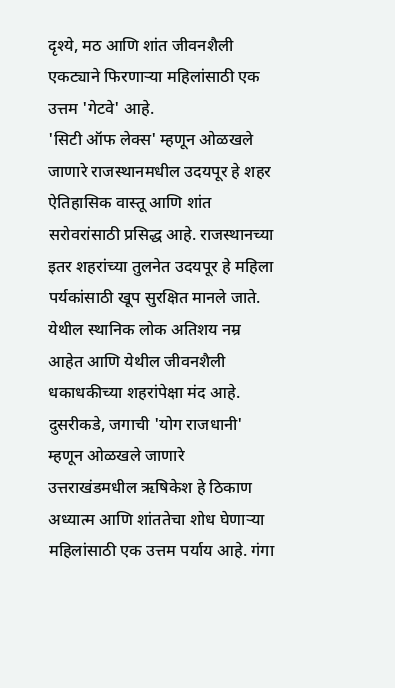दृश्ये, मठ आणि शांत जीवनशैली एकट्याने फिरणाऱ्या महिलांसाठी एक उत्तम 'गेटवे' आहे.
'सिटी ऑफ लेक्स' म्हणून ओळखले जाणारे राजस्थानमधील उदयपूर हे शहर ऐतिहासिक वास्तू आणि शांत सरोवरांसाठी प्रसिद्ध आहे. राजस्थानच्या इतर शहरांच्या तुलनेत उदयपूर हे महिला पर्यकांसाठी खूप सुरक्षित मानले जाते. येथील स्थानिक लोक अतिशय नम्र आहेत आणि येथील जीवनशैली धकाधकीच्या शहरांपेक्षा मंद आहे.
दुसरीकडे, जगाची 'योग राजधानी' म्हणून ओळखले जाणारे उत्तराखंडमधील ऋषिकेश हे ठिकाण अध्यात्म आणि शांततेचा शोध घेणाऱ्या महिलांसाठी एक उत्तम पर्याय आहे. गंगा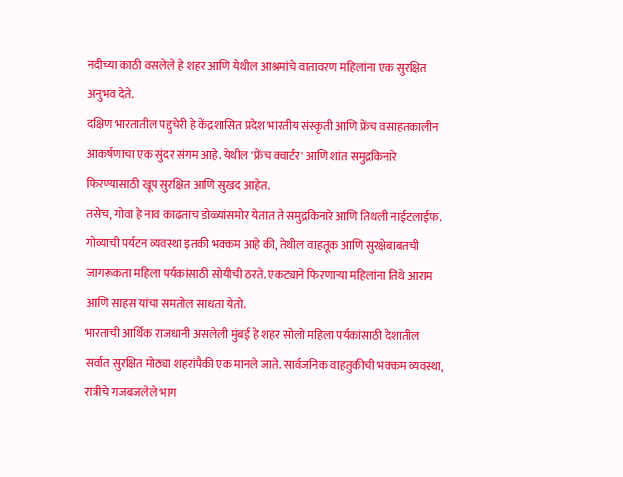नदीच्या काठी वसलेले हे शहर आणि येथील आश्रमांचे वातावरण महिलांना एक सुरक्षित अनुभव देते.
दक्षिण भारतातील पद्दुचेरी हे केंद्रशासित प्रदेश भारतीय संस्कृती आणि फ्रेंच वसाहतकालीन आकर्षणाचा एक सुंदर संगम आहे. येथील 'फ्रेंच क्वार्टर' आणि शांत समुद्रकिनारे फिरण्यासाठी खूप सुरक्षित आणि सुखद आहेत.
तसेच, गोवा हे नाव काढताच डोळ्यांसमोर येतात ते समुद्रकिनारे आणि तिथली नाईटलाईफ. गोव्याची पर्यटन व्यवस्था इतकी भक्कम आहे की, तेथील वाहतूक आणि सुरक्षेबाबतची जागरूकता महिला पर्यकांसाठी सोयीची ठरते. एकट्याने फिरणाऱ्या महिलांना तिथे आराम आणि साहस यांचा समतोल साधता येतो.
भारताची आर्थिक राजधानी असलेली मुंबई हे शहर सोलो महिला पर्यकांसाठी देशातील सर्वात सुरक्षित मोठ्या शहरांपैकी एक मानले जाते. सार्वजनिक वाहतुकीची भक्कम व्यवस्था, रात्रीचे गजबजलेले भाग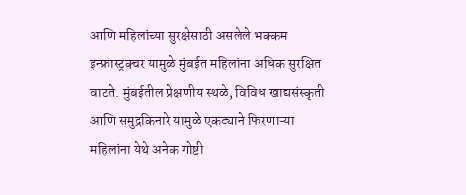आणि महिलांच्या सुरक्षेसाठी असलेले भक्कम इन्फ्रास्ट्रक्चर यामुळे मुंबईत महिलांना अधिक सुरक्षित वाटते. मुंबईतील प्रेक्षणीय स्थळे, विविध खाद्यसंस्कृती आणि समुद्रकिनारे यामुळे एकट्याने फिरणाऱ्या महिलांना येथे अनेक गोष्टी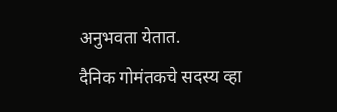अनुभवता येतात.
दैनिक गोमंतकचे सदस्य व्हा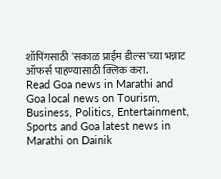शॉपिंगसाठी 'सकाळ प्राईम डील्स'च्या भन्नाट ऑफर्स पाहण्यासाठी क्लिक करा.
Read Goa news in Marathi and Goa local news on Tourism, Business, Politics, Entertainment, Sports and Goa latest news in Marathi on Dainik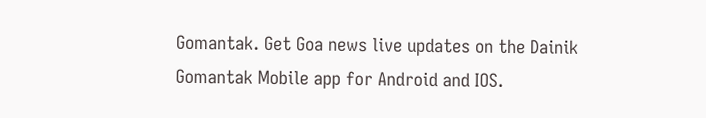Gomantak. Get Goa news live updates on the Dainik Gomantak Mobile app for Android and IOS.